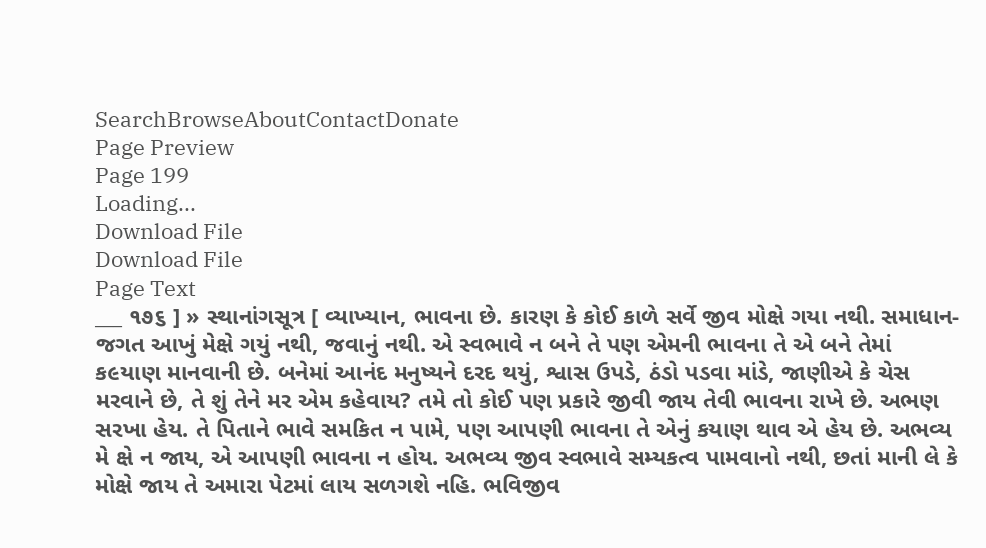SearchBrowseAboutContactDonate
Page Preview
Page 199
Loading...
Download File
Download File
Page Text
___ ૧૭૬ ] » સ્થાનાંગસૂત્ર [ વ્યાખ્યાન, ભાવના છે. કારણ કે કોઈ કાળે સર્વે જીવ મોક્ષે ગયા નથી. સમાધાન-જગત આખું મેક્ષે ગયું નથી, જવાનું નથી. એ સ્વભાવે ન બને તે પણ એમની ભાવના તે એ બને તેમાં ક૯યાણ માનવાની છે. બનેમાં આનંદ મનુષ્યને દરદ થયું, શ્વાસ ઉપડે, ઠંડો પડવા માંડે, જાણીએ કે ચેસ મરવાને છે, તે શું તેને મર એમ કહેવાય? તમે તો કોઈ પણ પ્રકારે જીવી જાય તેવી ભાવના રાખે છે. અભણ સરખા હેય. તે પિતાને ભાવે સમકિત ન પામે, પણ આપણી ભાવના તે એનું કયાણ થાવ એ હેય છે. અભવ્ય મે ક્ષે ન જાય, એ આપણી ભાવના ન હોય. અભવ્ય જીવ સ્વભાવે સમ્યકત્વ પામવાનો નથી, છતાં માની લે કે મોક્ષે જાય તે અમારા પેટમાં લાય સળગશે નહિ. ભવિજીવ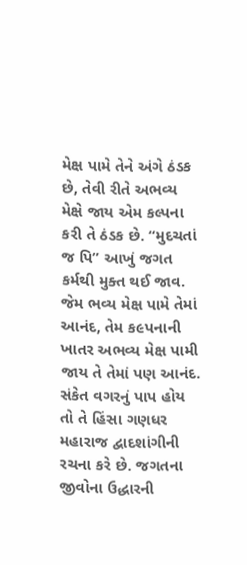મેક્ષ પામે તેને અંગે ઠંડક છે, તેવી રીતે અભવ્ય મેક્ષે જાય એમ કલ્પના કરી તે ઠંડક છે. “મુદચતાં જ પિ” આખું જગત કર્મથી મુક્ત થઈ જાવ. જેમ ભવ્ય મેક્ષ પામે તેમાં આનંદ, તેમ ક૯પનાની ખાતર અભવ્ય મેક્ષ પામી જાય તે તેમાં પણ આનંદ. સંકેત વગરનું પાપ હોય તો તે હિંસા ગણધર મહારાજ દ્વાદશાંગીની રચના કરે છે. જગતના જીવોના ઉદ્ધારની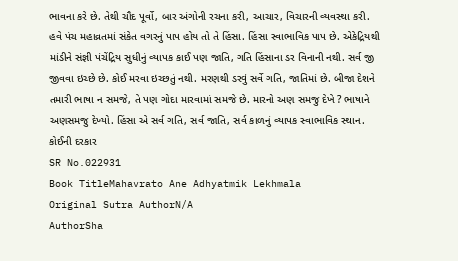ભાવના કરે છે. તેથી ચૌદ પૂર્વો, બાર અંગોની રચના કરી, આચાર, વિચારની વ્યવસ્થા કરી. હવે પંચ મહાવ્રતમાં સંકેત વગરનું પાપ હોય તો તે હિંસા. હિંસા સ્વાભાવિક પાપ છે. એકેદ્રિયથી માંડીને સંજ્ઞી પંચેંદ્રિય સુધીનું વ્યાપક કાઈ પણ જાતિ, ગતિ હિંસાના ડર વિનાની નથી. સર્વ જી જીવવા ઇચ્છે છે. કોઈ મરવા ઇચ્છતું નથી. મરણથી ડરવું સર્વે ગતિ, જાતિમાં છે. બીજા દેશને તમારી ભાષા ન સમજે, તે પણ ગોદા મારવામાં સમજે છે. મારનો અણ સમજુ દેખે ? ભાષાને અણસમજુ દેખ્યો. હિંસા એ સર્વ ગતિ, સર્વ જાતિ, સર્વ કાળનું વ્યાપક સ્વાભાવિક સ્થાન. કોઈની દરકાર
SR No.022931
Book TitleMahavrato Ane Adhyatmik Lekhmala
Original Sutra AuthorN/A
AuthorSha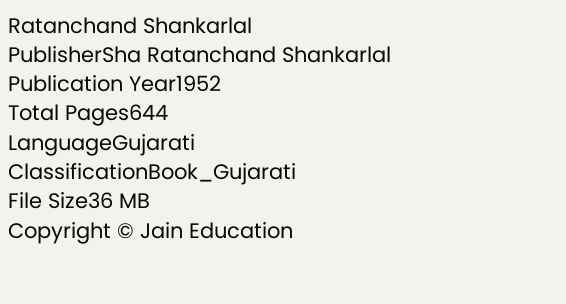Ratanchand Shankarlal
PublisherSha Ratanchand Shankarlal
Publication Year1952
Total Pages644
LanguageGujarati
ClassificationBook_Gujarati
File Size36 MB
Copyright © Jain Education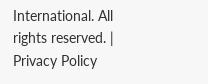International. All rights reserved. | Privacy Policy